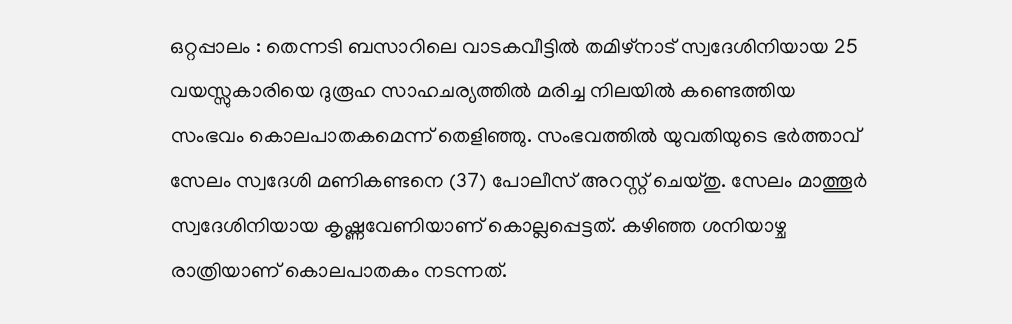ഒറ്റപ്പാലം : തെന്നടി ബസാറിലെ വാടകവീട്ടിൽ തമിഴ്നാട് സ്വദേശിനിയായ 25 വയസ്സുകാരിയെ ദുരൂഹ സാഹചര്യത്തിൽ മരിച്ച നിലയിൽ കണ്ടെത്തിയ സംഭവം കൊലപാതകമെന്ന് തെളിഞ്ഞു. സംഭവത്തിൽ യുവതിയുടെ ഭർത്താവ് സേലം സ്വദേശി മണികണ്ടനെ (37) പോലീസ് അറസ്റ്റ് ചെയ്തു. സേലം മാത്തൂർ സ്വദേശിനിയായ കൃഷ്ണവേണിയാണ് കൊല്ലപ്പെട്ടത്. കഴിഞ്ഞ ശനിയാഴ്ച രാത്രിയാണ് കൊലപാതകം നടന്നത്.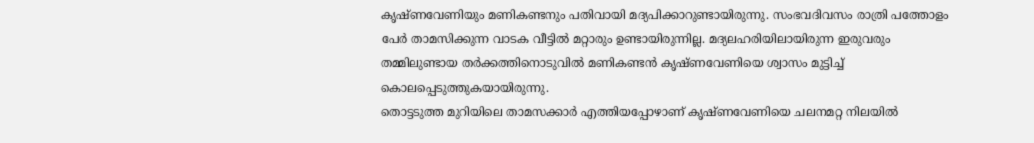കൃഷ്ണവേണിയും മണികണ്ടനും പതിവായി മദ്യപിക്കാറുണ്ടായിരുന്നു. സംഭവദിവസം രാത്രി പത്തോളം പേർ താമസിക്കുന്ന വാടക വീട്ടിൽ മറ്റാരും ഉണ്ടായിരുന്നില്ല. മദ്യലഹരിയിലായിരുന്ന ഇരുവരും തമ്മിലുണ്ടായ തർക്കത്തിനൊടുവിൽ മണികണ്ടൻ കൃഷ്ണവേണിയെ ശ്വാസം മുട്ടിച്ച് കൊലപ്പെടുത്തുകയായിരുന്നു.
തൊട്ടടുത്ത മുറിയിലെ താമസക്കാർ എത്തിയപ്പോഴാണ് കൃഷ്ണവേണിയെ ചലനമറ്റ നിലയിൽ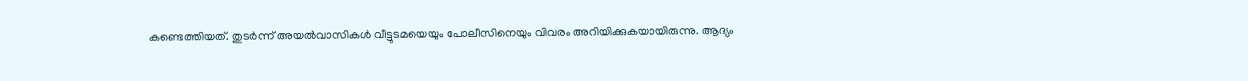കണ്ടെത്തിയത്. തുടർന്ന് അയൽവാസികൾ വീട്ടുടമയെയും പോലീസിനെയും വിവരം അറിയിക്കുകയായിരുന്നു. ആദ്യം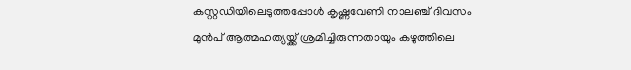കസ്റ്റഡിയിലെടുത്തപ്പോൾ കൃഷ്ണവേണി നാലഞ്ച് ദിവസം മുൻപ് ആത്മഹത്യയ്ക്ക് ശ്രമിച്ചിരുന്നതായും കഴുത്തിലെ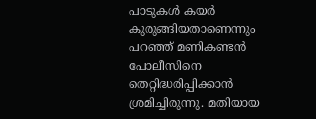പാടുകൾ കയർ കുരുങ്ങിയതാണെന്നും പറഞ്ഞ് മണികണ്ടൻ പോലീസിനെ തെറ്റിദ്ധരിപ്പിക്കാൻ ശ്രമിച്ചിരുന്നു. മതിയായ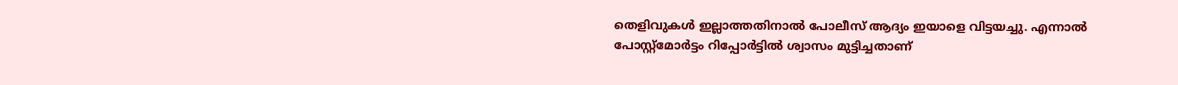തെളിവുകൾ ഇല്ലാത്തതിനാൽ പോലീസ് ആദ്യം ഇയാളെ വിട്ടയച്ചു. എന്നാൽ പോസ്റ്റ്മോർട്ടം റിപ്പോർട്ടിൽ ശ്വാസം മുട്ടിച്ചതാണ്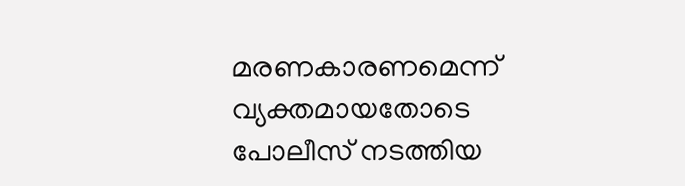മരണകാരണമെന്ന് വ്യക്തമായതോടെ പോലീസ് നടത്തിയ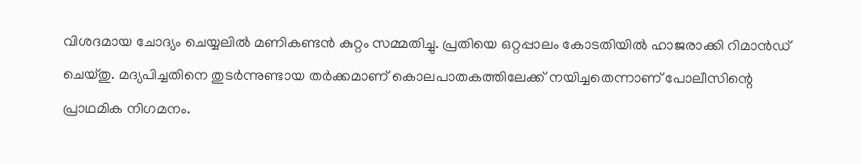വിശദമായ ചോദ്യം ചെയ്യലിൽ മണികണ്ടൻ കുറ്റം സമ്മതിച്ചു. പ്രതിയെ ഒറ്റപ്പാലം കോടതിയിൽ ഹാജരാക്കി റിമാൻഡ് ചെയ്തു. മദ്യപിച്ചതിനെ തുടർന്നുണ്ടായ തർക്കമാണ് കൊലപാതകത്തിലേക്ക് നയിച്ചതെന്നാണ് പോലീസിന്റെ പ്രാഥമിക നിഗമനം.